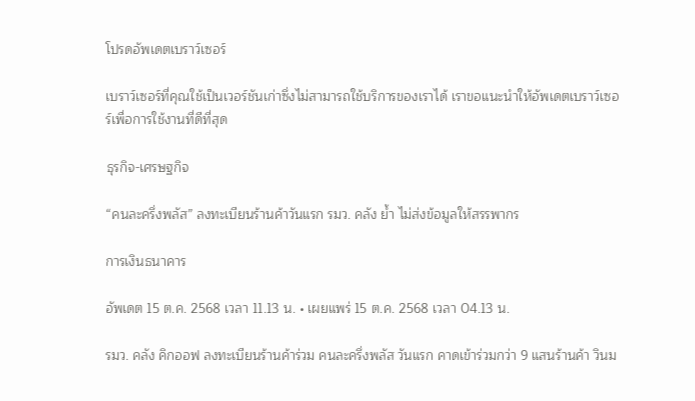โปรดอัพเดตเบราว์เซอร์

เบราว์เซอร์ที่คุณใช้เป็นเวอร์ชันเก่าซึ่งไม่สามารถใช้บริการของเราได้ เราขอแนะนำให้อัพเดตเบราว์เซอร์เพื่อการใช้งานที่ดีที่สุด

ธุรกิจ-เศรษฐกิจ

“คนละครึ่งพลัส” ลงทะเบียนร้านค้าวันแรก รมว. คลัง ย้ำ ไม่ส่งข้อมูลให้สรรพากร

การเงินธนาคาร

อัพเดต 15 ต.ค. 2568 เวลา 11.13 น. • เผยแพร่ 15 ต.ค. 2568 เวลา 04.13 น.

รมว. คลัง คิกออฟ ลงทะเบียนร้านค้าร่วม คนละครึ่งพลัส วันแรก คาดเข้าร่วมกว่า 9 แสนร้านค้า วินม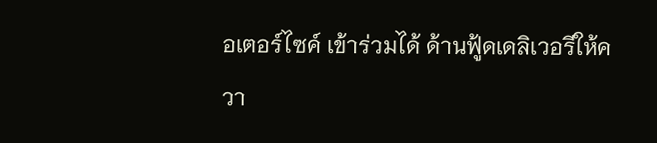อเตอร์ไซค์ เข้าร่วมได้ ด้านฟู้ดเดลิเวอรีให้ควา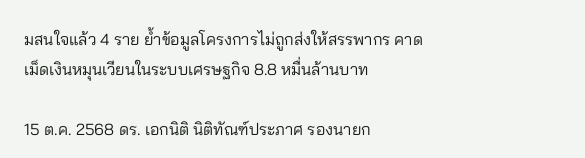มสนใจแล้ว 4 ราย ย้ำข้อมูลโครงการไม่ถูกส่งให้สรรพากร คาดเม็ดเงินหมุนเวียนในระบบเศรษฐกิจ 8.8 หมื่นล้านบาท

15 ต.ค. 2568 ดร. เอกนิติ นิติทัณฑ์ประภาศ รองนายก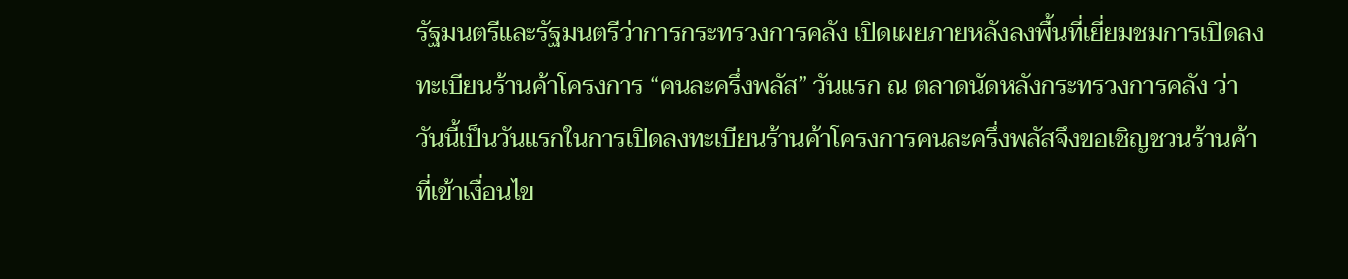รัฐมนตรีและรัฐมนตรีว่าการกระทรวงการคลัง เปิดเผยภายหลังลงพื้นที่เยี่ยมชมการเปิดลงทะเบียนร้านค้าโครงการ “คนละครึ่งพลัส” วันแรก ณ ตลาดนัดหลังกระทรวงการคลัง ว่า วันนี้เป็นวันแรกในการเปิดลงทะเบียนร้านค้าโครงการคนละครึ่งพลัสจึงขอเชิญชวนร้านค้าที่เข้าเงื่อนไข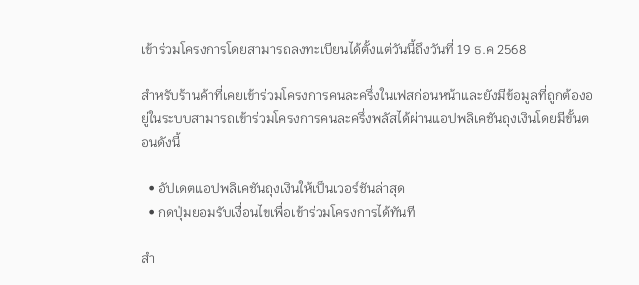เข้าร่วมโครงการโดยสามารถลงทะเบียนได้ตั้งแต่วันนี้ถึงวันที่ 19 ธ.ค 2568

สำหรับร้านค้าที่เคยเข้าร่วมโครงการคนละครึ่งในเฟสก่อนหน้าและยังมีข้อมูลที่ถูกต้องอยู่ในระบบสามารถเข้าร่วมโครงการคนละครึ่งพลัสได้ผ่านแอปพลิเคชันถุงเงินโดยมีขั้นตอนดังนี้

  • อัปเดตแอปพลิเคชันถุงเงินให้เป็นเวอร์ชันล่าสุด
  • กดปุ่มยอมรับเงื่อนไขเพื่อเข้าร่วมโครงการได้ทันที

สำ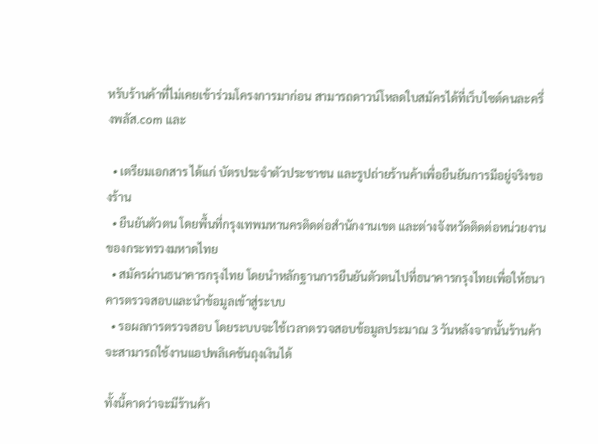หรับร้านค้าที่ไม่เคยเข้าร่วมโครงการมาก่อน สามารถดาวน์โหลดใบสมัครได้ที่เว็บไซต์คนละครึ่งพลัส.com และ

  • เตรียมเอกสาร ได้แก่ บัตรประจำตัวประชาชน และรูปถ่ายร้านค้าเพื่อยืนยันการมีอยู่จริงของร้าน
  • ยืนยันตัวตน โดยพื้นที่กรุงเทพมหานครติดต่อสำนักงานเขต และต่างจังหวัดติดต่อหน่วยงานของกระทรวงมหาดไทย
  • สมัครผ่านธนาคารกรุงไทย โดยนำหลักฐานการยืนยันตัวตนไปที่ธนาคารกรุงไทยเพื่อให้ธนาคารตรวจสอบและนำข้อมูลเข้าสู่ระบบ
  • รอผลการตรวจสอบ โดยระบบจะใช้เวลาตรวจสอบข้อมูลประมาณ 3 วันหลังจากนั้นร้านค้าจะสามารถใช้งานแอปพลิเคชันถุงเงินได้

ทั้งนี้คาดว่าจะมีร้านค้า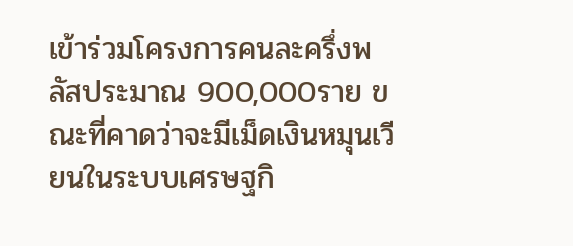เข้าร่วมโครงการคนละครึ่งพลัสประมาณ 900,000ราย ขณะที่คาดว่าจะมีเม็ดเงินหมุนเวียนในระบบเศรษฐกิ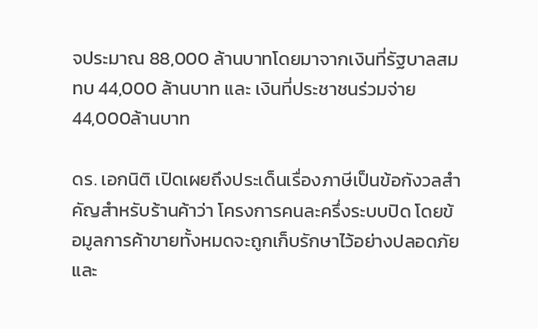จประมาณ 88,000 ล้านบาทโดยมาจากเงินที่รัฐบาลสมทบ 44,000 ล้านบาท และ เงินที่ประชาชนร่วมจ่าย 44,000ล้านบาท

ดร. เอกนิติ เปิดเผยถึงประเด็นเรื่องภาษีเป็นข้อกังวลสำคัญสำหรับร้านค้าว่า โครงการคนละครึ่งระบบปิด โดยข้อมูลการค้าขายทั้งหมดจะถูกเก็บรักษาไว้อย่างปลอดภัยและ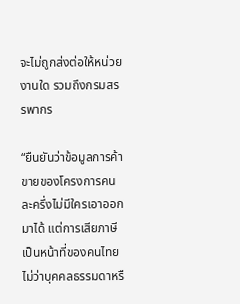จะไม่ถูกส่งต่อให้หน่วยงานใด รวมถึงกรมสรรพากร

“ยืนยันว่าข้อมูลการค้าขายของโครงการคนละครึ่งไม่มีใครเอาออกมาได้ แต่การเสียภาษีเป็นหน้าที่ของคนไทยไม่ว่าบุคคลธรรมดาหรื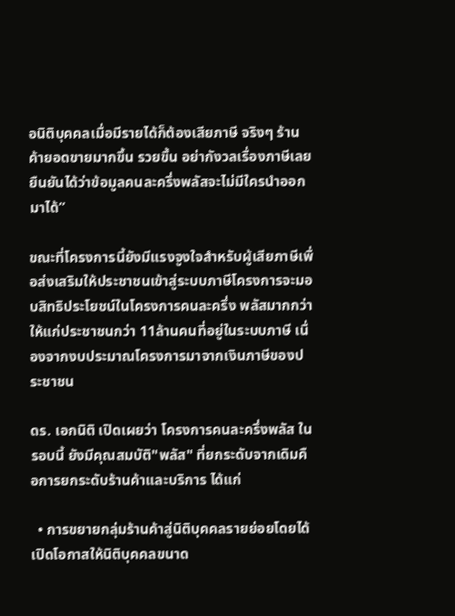อนิติบุคคลเมื่อมีรายได้ก็ต้องเสียภาษี จริงๆ ร้านค้ายอดขายมากขึ้น รวยขึ้น อย่ากังวลเรื่องภาษีเลย ยืนยันได้ว่าข้อมูลคนละครึ่งพลัสจะไม่มีใครนำออกมาได้”

ขณะที่โครงการนี้ยังมีแรงจูงใจสำหรับผู้เสียภาษีเพื่อส่งเสริมให้ประชาชนเข้าสู่ระบบภาษีโครงการจะมอบสิทธิประโยชน์ในโครงการคนละครึ่ง พลัสมากกว่าให้แก่ประชาชนกว่า 11ล้านคนที่อยู่ในระบบภาษี เนื่องจากงบประมาณโครงการมาจากเงินภาษีของประชาชน

ดร. เอกนิติ เปิดเผยว่า โครงการคนละครึ่งพลัส ในรอบนี้ ยังมีคุณสมบัติ"พลัส" ที่ยกระดับจากเดิมคือการยกระดับร้านค้าและบริการ ได้แก่

  • การขยายกลุ่มร้านค้าสู่นิติบุคคลรายย่อยโดยได้เปิดโอกาสให้นิติบุคคลขนาด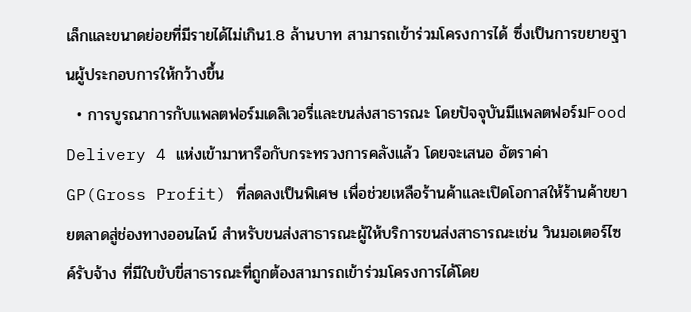เล็กและขนาดย่อยที่มีรายได้ไม่เกิน1.8 ล้านบาท สามารถเข้าร่วมโครงการได้ ซึ่งเป็นการขยายฐานผู้ประกอบการให้กว้างขึ้น
  • การบูรณาการกับแพลตฟอร์มเดลิเวอรี่และขนส่งสาธารณะ โดยปัจจุบันมีแพลตฟอร์มFood Delivery 4 แห่งเข้ามาหารือกับกระทรวงการคลังแล้ว โดยจะเสนอ อัตราค่า GP(Gross Profit) ที่ลดลงเป็นพิเศษ เพื่อช่วยเหลือร้านค้าและเปิดโอกาสให้ร้านค้าขยายตลาดสู่ช่องทางออนไลน์ สำหรับขนส่งสาธารณะผู้ให้บริการขนส่งสาธารณะเช่น วินมอเตอร์ไซค์รับจ้าง ที่มีใบขับขี่สาธารณะที่ถูกต้องสามารถเข้าร่วมโครงการได้โดย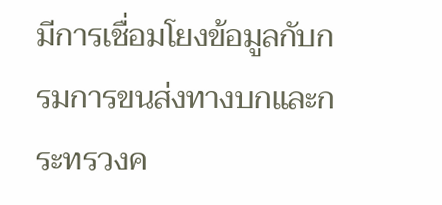มีการเชื่อมโยงข้อมูลกับกรมการขนส่งทางบกและกระทรวงค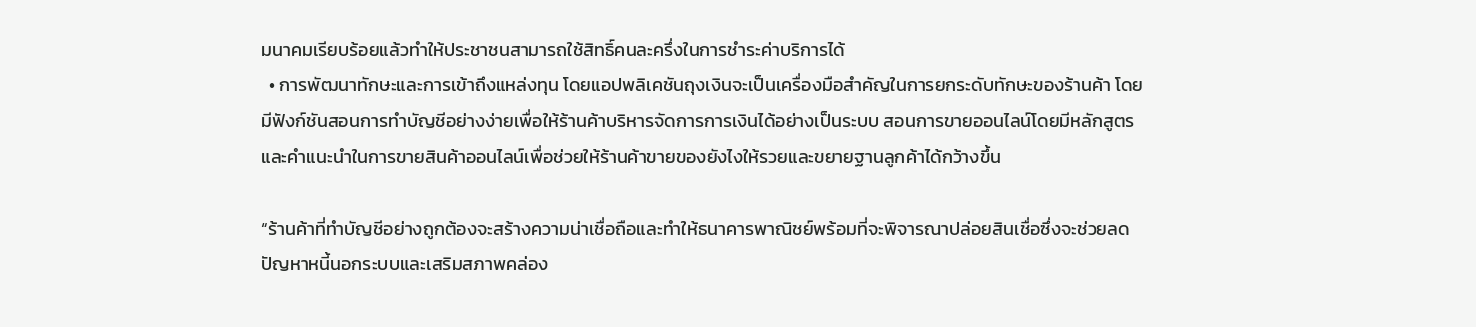มนาคมเรียบร้อยแล้วทำให้ประชาชนสามารถใช้สิทธิ์คนละครึ่งในการชำระค่าบริการได้
  • การพัฒนาทักษะและการเข้าถึงแหล่งทุน โดยแอปพลิเคชันถุงเงินจะเป็นเครื่องมือสำคัญในการยกระดับทักษะของร้านค้า โดยมีฟังก์ชันสอนการทำบัญชีอย่างง่ายเพื่อให้ร้านค้าบริหารจัดการการเงินได้อย่างเป็นระบบ สอนการขายออนไลน์โดยมีหลักสูตรและคำแนะนำในการขายสินค้าออนไลน์เพื่อช่วยให้ร้านค้าขายของยังไงให้รวยและขยายฐานลูกค้าได้กว้างขึ้น

“ร้านค้าที่ทำบัญชีอย่างถูกต้องจะสร้างความน่าเชื่อถือและทำให้ธนาคารพาณิชย์พร้อมที่จะพิจารณาปล่อยสินเชื่อซึ่งจะช่วยลดปัญหาหนี้นอกระบบและเสริมสภาพคล่อง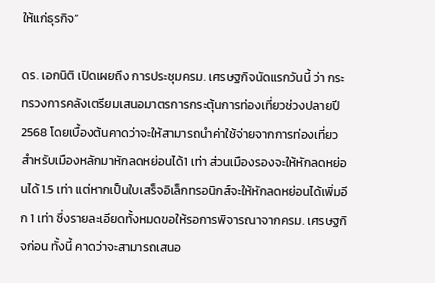ให้แก่ธุรกิจ”

ดร. เอกนิติ เปิดเผยถึง การประชุมครม. เศรษฐกิจนัดแรกวันนี้ ว่า กระทรวงการคลังเตรียมเสนอมาตรการกระตุ้นการท่องเที่ยวช่วงปลายปี 2568 โดยเบื้องต้นคาดว่าจะให้สามารถนำค่าใช้จ่ายจากการท่องเที่ยวสำหรับเมืองหลักมาหักลดหย่อนได้1 เท่า ส่วนเมืองรองจะให้หักลดหย่อนได้ 1.5 เท่า แต่หากเป็นใบเสร็จอิเล็กทรอนิกส์จะให้หักลดหย่อนได้เพิ่มอีก 1 เท่า ซึ่งรายละเอียดทั้งหมดขอให้รอการพิจารณาจากครม. เศรษฐกิจก่อน ทั้งนี้ คาดว่าจะสามารถเสนอ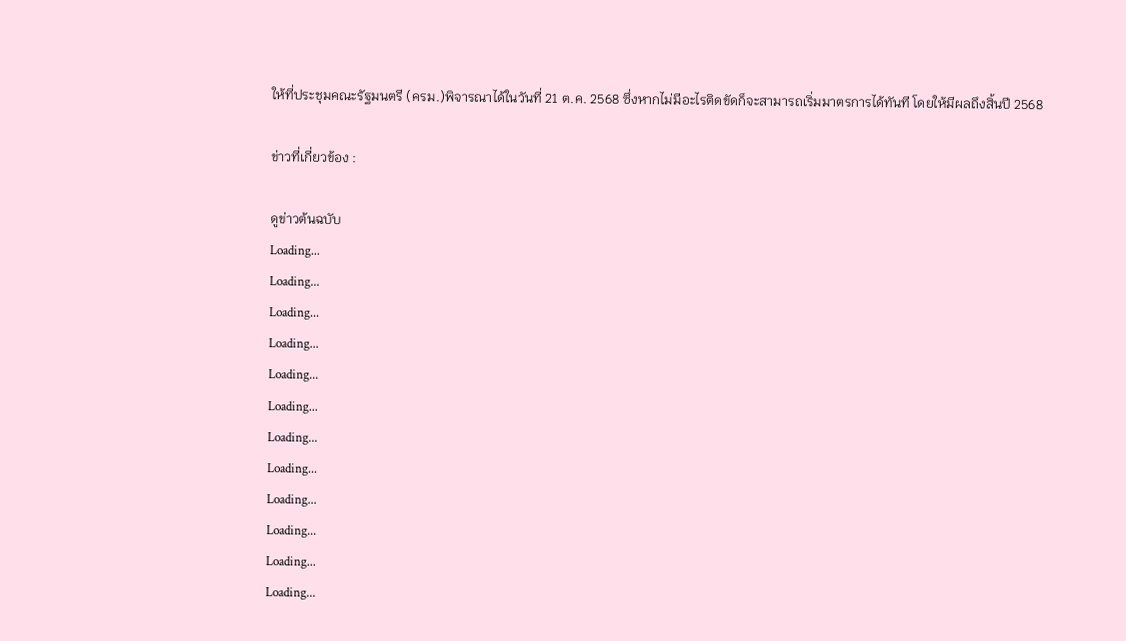ให้ที่ประชุมคณะรัฐมนตรี (ครม.)พิจารณาได้ในวันที่ 21 ต.ค. 2568 ซึ่งหากไม่มีอะไรติดขัดก็จะสามารถเริ่มมาตรการได้ทันที โดยให้มีผลถึงสิ้นปี 2568

ข่าวที่เกี่ยวข้อง :

ดูข่าวต้นฉบับ
Loading...
Loading...
Loading...
Loading...
Loading...
Loading...
Loading...
Loading...
Loading...
Loading...
Loading...
Loading...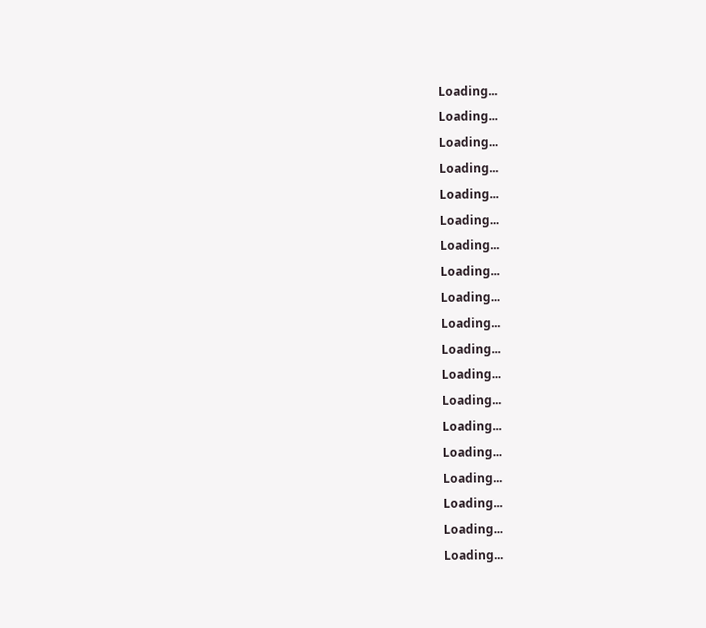Loading...
Loading...
Loading...
Loading...
Loading...
Loading...
Loading...
Loading...
Loading...
Loading...
Loading...
Loading...
Loading...
Loading...
Loading...
Loading...
Loading...
Loading...
Loading...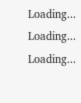Loading...
Loading...
Loading...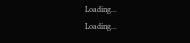Loading...
Loading...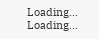Loading...
Loading...